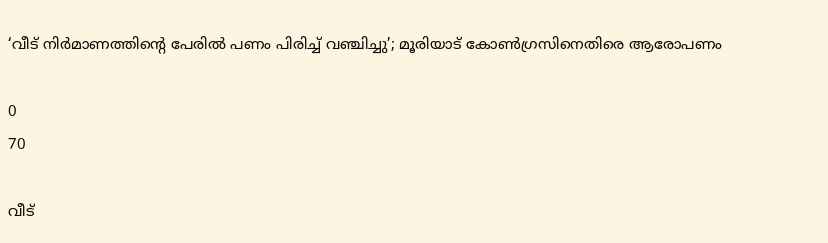‘വീട് നിര്‍മാണത്തിന്റെ പേരില്‍ പണം പിരിച്ച് വഞ്ചിച്ചു’; മൂരിയാട് കോണ്‍ഗ്രസിനെതിരെ ആരോപണം

0
70

വീട്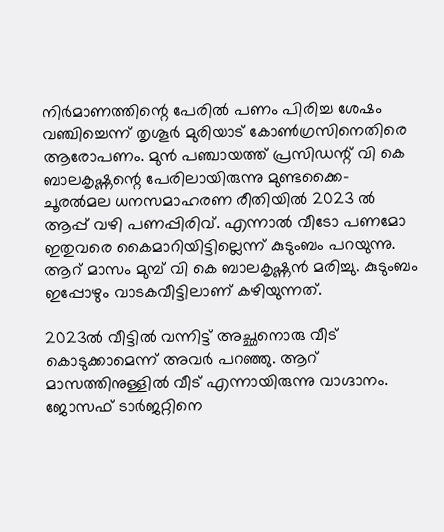നിര്‍മാണത്തിന്റെ പേരില്‍ പണം പിരിച്ച ശേഷം വഞ്ചിച്ചെന്ന് തൃശൂര്‍ മുരിയാട് കോണ്‍ഗ്രസിനെതിരെ ആരോപണം. മുന്‍ പഞ്ചായത്ത് പ്രസിഡന്റ് വി കെ ബാലകൃഷ്ണന്റെ പേരിലായിരുന്നു മുണ്ടക്കൈ- ചൂരല്‍മല ധനസമാഹരണ രീതിയില്‍ 2023 ല്‍ ആപ്പ് വഴി പണപ്പിരിവ്. എന്നാല്‍ വീടോ പണമോ ഇതുവരെ കൈമാറിയിട്ടില്ലെന്ന് കുടുംബം പറയുന്നു. ആറ് മാസം മുമ്പ് വി കെ ബാലകൃഷ്ണന്‍ മരിച്ചു. കുടുംബം ഇപ്പോഴും വാടകവീട്ടിലാണ് കഴിയുന്നത്.

2023ല്‍ വീട്ടില്‍ വന്നിട്ട് അച്ഛനൊരു വീട് കൊടുക്കാമെന്ന് അവര്‍ പറഞ്ഞു. ആറ് മാസത്തിനുള്ളില്‍ വീട് എന്നായിരുന്നു വാഗ്ദാനം. ജോസഫ് ടാര്‍ജറ്റിനെ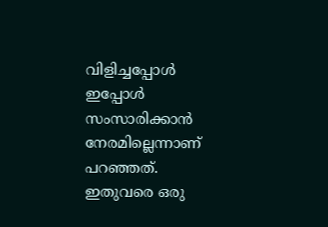വിളിച്ചപ്പോള്‍ ഇപ്പോള്‍ സംസാരിക്കാന്‍ നേരമില്ലെന്നാണ് പറഞ്ഞത്. ഇതുവരെ ഒരു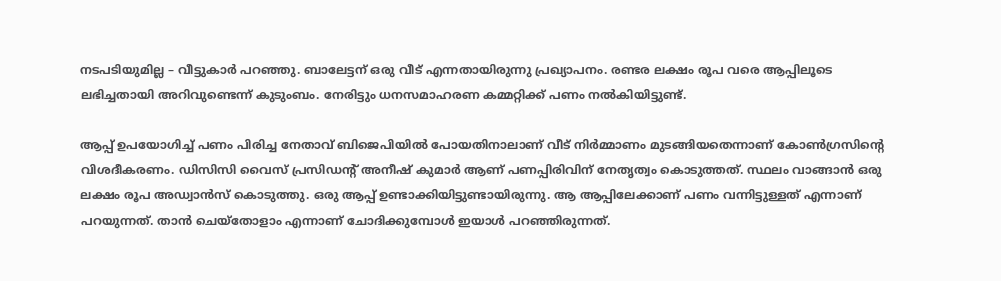നടപടിയുമില്ല – വീട്ടുകാര്‍ പറഞ്ഞു. ബാലേട്ടന് ഒരു വീട് എന്നതായിരുന്നു പ്രഖ്യാപനം. രണ്ടര ലക്ഷം രൂപ വരെ ആപ്പിലൂടെ ലഭിച്ചതായി അറിവുണ്ടെന്ന് കുടുംബം. നേരിട്ടും ധനസമാഹരണ കമ്മറ്റിക്ക് പണം നല്‍കിയിട്ടുണ്ട്.

ആപ്പ് ഉപയോഗിച്ച് പണം പിരിച്ച നേതാവ് ബിജെപിയില്‍ പോയതിനാലാണ് വീട് നിര്‍മ്മാണം മുടങ്ങിയതെന്നാണ് കോണ്‍ഗ്രസിന്റെ വിശദീകരണം. ഡിസിസി വൈസ് പ്രസിഡന്റ് അനീഷ് കുമാര്‍ ആണ് പണപ്പിരിവിന് നേതൃത്വം കൊടുത്തത്. സ്ഥലം വാങ്ങാന്‍ ഒരു ലക്ഷം രൂപ അഡ്വാന്‍സ് കൊടുത്തു. ഒരു ആപ്പ് ഉണ്ടാക്കിയിട്ടുണ്ടായിരുന്നു. ആ ആപ്പിലേക്കാണ് പണം വന്നിട്ടുള്ളത് എന്നാണ് പറയുന്നത്. താന്‍ ചെയ്‌തോളാം എന്നാണ് ചോദിക്കുമ്പോള്‍ ഇയാള്‍ പറഞ്ഞിരുന്നത്.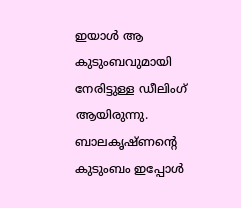ഇയാള്‍ ആ കുടുംബവുമായി നേരിട്ടുള്ള ഡീലിംഗ് ആയിരുന്നു. ബാലകൃഷ്ണന്റെ കുടുംബം ഇപ്പോള്‍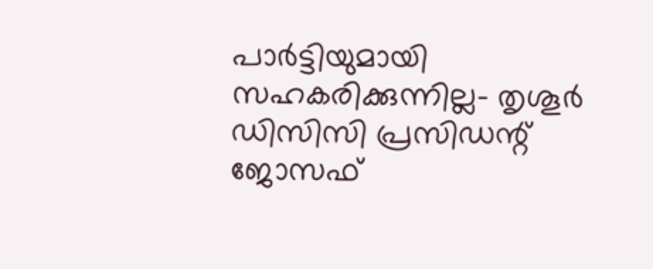പാര്‍ട്ടിയുമായി സഹകരിക്കുന്നില്ല- തൃശൂര്‍ ഡിസിസി പ്രസിഡന്റ് ജോസഫ്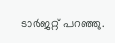ടാര്‍ജറ്റ് പറഞ്ഞു.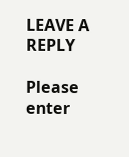LEAVE A REPLY

Please enter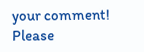your comment!
Please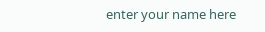enter your name here